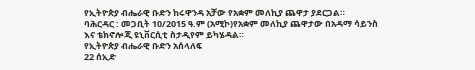የኢትዮጵያ ብሔራዊ ቡድን ከሩዋንዳ አቻው የአቋም መለኪያ ጨዋታ ያደርጋል።
ባሕርዳር : መጋቢት 10/2015 ዓ.ም (አሚኮ)የአቋም መለኪያ ጨዋታው በአዳማ ሳይንስ እና ቴክኖሎጂ ዩኒቨርሲቲ ስታዲየም ይካሄዳል።
የኢትዮጵያ ብሔራዊ ቡድን አሰላለፍ
22 ሰኢድ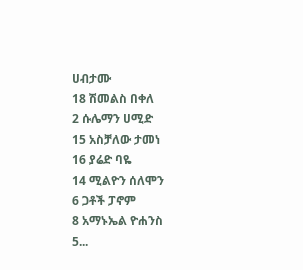ሀብታሙ
18 ሽመልስ በቀለ
2 ሱሌማን ሀሚድ
15 አስቻለው ታመነ
16 ያሬድ ባዬ
14 ሚልዮን ሰለሞን
6 ጋቶች ፓኖም
8 አማኑኤል ዮሐንስ
5...